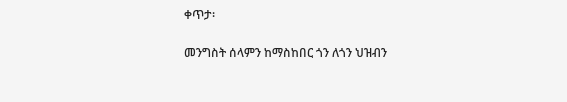ቀጥታ፡

መንግስት ሰላምን ከማስከበር ጎን ለጎን ህዝብን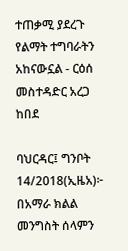ተጠቃሚ ያደረጉ የልማት ተግባራትን አከናውኗል - ርዕሰ መስተዳድር አረጋ ከበደ

ባህርዳር፤ ግንቦት 14/2018(ኢዜአ)፦ በአማራ ክልል መንግስት ሰላምን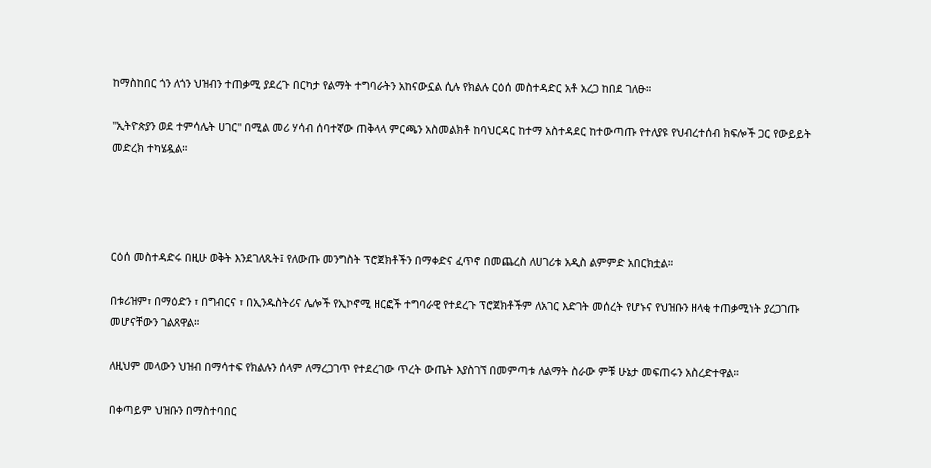ከማስከበር ጎን ለጎን ህዝብን ተጠቃሚ ያደረጉ በርካታ የልማት ተግባራትን አከናውኗል ሲሉ የክልሉ ርዕሰ መስተዳድር አቶ አረጋ ከበደ ገለፁ።

"ኢትዮጵያን ወደ ተምሳሌት ሀገር" በሚል መሪ ሃሳብ ሰባተኛው ጠቅላላ ምርጫን አስመልክቶ ከባህርዳር ከተማ አስተዳደር ከተውጣጡ የተለያዩ የህብረተሰብ ክፍሎች ጋር የውይይት መድረክ ተካሄዷል።




ርዕሰ መስተዳድሩ በዚሁ ወቅት እንደገለጹት፤ የለውጡ መንግስት ፕሮጀክቶችን በማቀድና ፈጥኖ በመጨረስ ለሀገሪቱ አዲስ ልምምድ አበርክቷል።

በቱሪዝም፣ በማዕድን ፣ በግብርና ፣ በኢንዱስትሪና ሌሎች የኢኮኖሚ ዘርፎች ተግባራዊ የተደረጉ ፕሮጀክቶችም ለአገር እድገት መሰረት የሆኑና የህዝቡን ዘላቂ ተጠቃሚነት ያረጋገጡ መሆናቸውን ገልጸዋል።

ለዚህም መላውን ህዝብ በማሳተፍ የክልሉን ሰላም ለማረጋገጥ የተደረገው ጥረት ውጤት እያስገኘ በመምጣቱ ለልማት ስራው ምቹ ሁኔታ መፍጠሩን አስረድተዋል።

በቀጣይም ህዝቡን በማስተባበር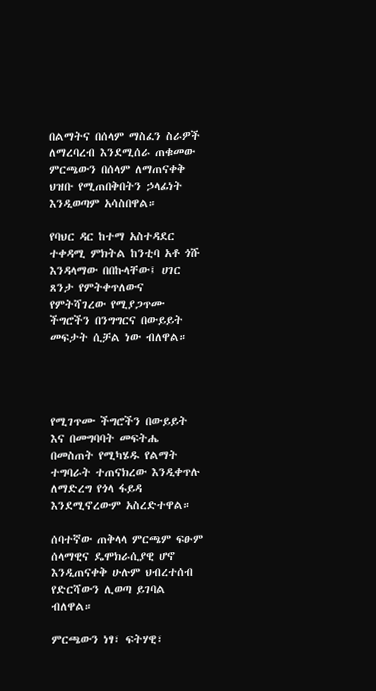በልማትና በሰላም ማስፈን ስራዎች ለማረባረብ እንደሚሰራ ጠቁመው ምርጫውን በሰላም ለማጠናቀቅ ህዝቡ የሚጠበቅበትን ኃላፊነት እንዲወጣም አሳስበዋል።

የባህር ዳር ከተማ አስተዳደር ተቀዳሚ ምክትል ከንቲባ አቶ ጎሹ እንዳላማው በበኩላቸው፤ ሀገር ጸንታ የምትቀጥለውና የምትሻገረው የሚያጋጥሙ ችግሮችን በንግግርና በውይይት መፍታት ሲቻል ነው ብለዋል።




የሚገጥሙ ችግሮችን በውይይት እና በመግባባት መፍትሔ በመስጠት የሚካሄዱ የልማት ተግባራት ተጠናክረው እንዲቀጥሉ ለማድረግ የጎላ ፋይዳ እንደሚኖረውም አስረድተዋል።

ሰባተኛው ጠቅላላ ምርጫም ፍፁም ሰላማዊና ዴሞክራሲያዊ ሆኖ እንዲጠናቀቅ ሁሉም ህብረተሰብ የድርሻውን ሊወጣ ይገባል ብለዋል።

ምርጫውን ነፃ፣ ፍትሃዊ፣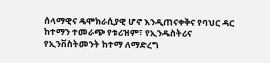ሰላማዊና ዴሞክራሲያዊ ሆኖ እንዲጠናቀቅና የባህር ዳር ከተማን ተመራጭ የቱሪዝም፣ የኢንዱስትሪና የኢንቨስትመንት ከተማ ለማድረግ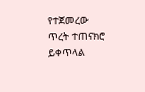የተጀመረው ጥረት ተጠናክሮ ይቀጥላል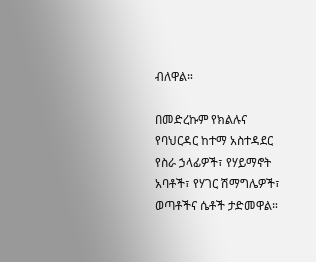ብለዋል።

በመድረኩም የክልሉና የባህርዳር ከተማ አስተዳደር የስራ ኃላፊዎች፣ የሃይማኖት አባቶች፣ የሃገር ሽማግሌዎች፣ ወጣቶችና ሴቶች ታድመዋል።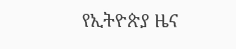የኢትዮጵያ ዜና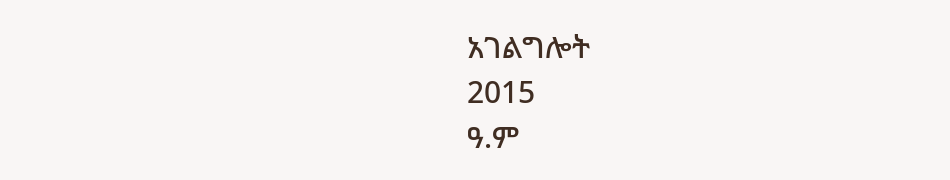አገልግሎት
2015
ዓ.ም